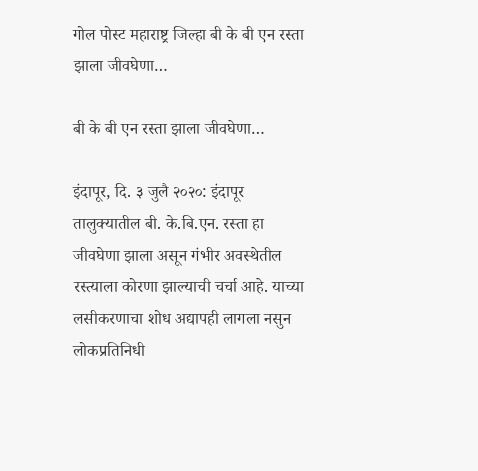गोल पोस्ट महाराष्ट्र जिल्हा बी के बी एन रस्ता झाला जीवघेणा…

बी के बी एन रस्ता झाला जीवघेणा…

इंदापूर, दि. ३ जुलै २०२०: इंदापूर तालुक्यातील बी. के.बि.एन. रस्ता हा जीवघेणा झाला असून गंभीर अवस्थेतील रस्त्याला कोरणा झाल्याची चर्चा आहे. याच्या लसीकरणाचा शोध अद्यापही लागला नसुन लोकप्रतिनिधी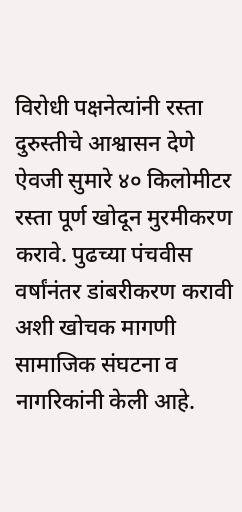विरोधी पक्षनेत्यांनी रस्ता दुरुस्तीचे आश्वासन देणे ऐवजी सुमारे ४० किलोमीटर रस्ता पूर्ण खोदून मुरमीकरण करावे. पुढच्या पंचवीस वर्षांनंतर डांबरीकरण करावी अशी खोचक मागणी सामाजिक संघटना व नागरिकांनी केली आहे.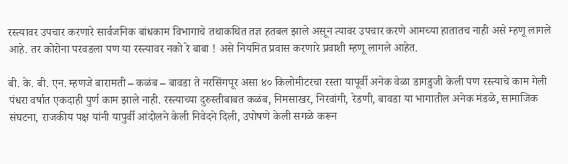रस्त्यावर उपचार करणारे सार्वजनिक बांधकाम विभागाचे तथाकथित तज्ञ हतबल झाले असून त्यावर उपचार करणे आमच्या हातातच नाही असे म्हणू लागले आहे. तर कोरोना परवडला पण या रस्त्यावर नको रे बाबा ! असे नियमित प्रवास करणारे प्रवाशी म्हणू लागले आहेत.

बी. के. बी. एन. म्हणजे बारामती – कळंब – बावडा ते नरसिंगपूर असा ४० किलोमीटरचा रस्ता यापूर्वी अनेक वेळा डागडुजी केली पण रस्त्याचे काम गेली पंधरा वर्षात एकदाही पुर्ण काम झाले नाही. रस्त्याच्या दुरुस्तीबाबत कळंब, निमसाखर, निरवांगी, रेडणी, बावडा या भागातील अनेक मंडळे, सामाजिक संघटना, राजकीय पक्ष यांनी यापुर्वी आंदोलने केली निवेदने दिली, उपोषणे केली सगळे करून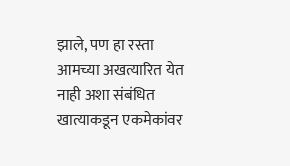झाले, पण हा रस्ता आमच्या अखत्यारित येत नाही अशा संबंधित खात्याकडून एकमेकांवर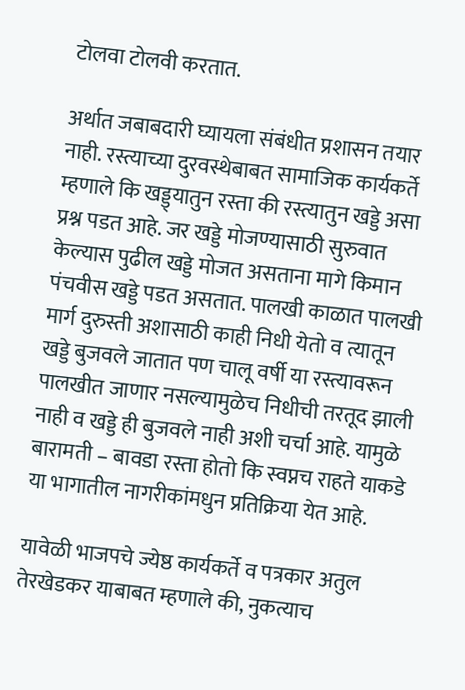टोलवा टोलवी करतात.

अर्थात जबाबदारी घ्यायला संबंधीत प्रशासन तयार नाही. रस्त्याच्या दुरवस्थेबाबत सामाजिक कार्यकर्ते म्हणाले कि खड्ड्यातुन रस्ता की रस्त्यातुन खड्डे असा प्रश्न पडत आहे. जर खड्डे मोजण्यासाठी सुरुवात केल्यास पुढील खड्डे मोजत असताना मागे किमान पंचवीस खड्डे पडत असतात. पालखी काळात पालखी मार्ग दुरुस्ती अशासाठी काही निधी येतो व त्यातून खड्डे बुजवले जातात पण चालू वर्षी या रस्त्यावरून पालखीत जाणार नसल्यामुळेच निधीची तरतूद झाली नाही व खड्डे ही बुजवले नाही अशी चर्चा आहे. यामुळे बारामती – बावडा रस्ता होतो कि स्वप्नच राहते याकडे या भागातील नागरीकांमधुन प्रतिक्रिया येत आहे.

यावेळी भाजपचे ज्येष्ठ कार्यकर्ते व पत्रकार अतुल तेरखेडकर याबाबत म्हणाले की, नुकत्याच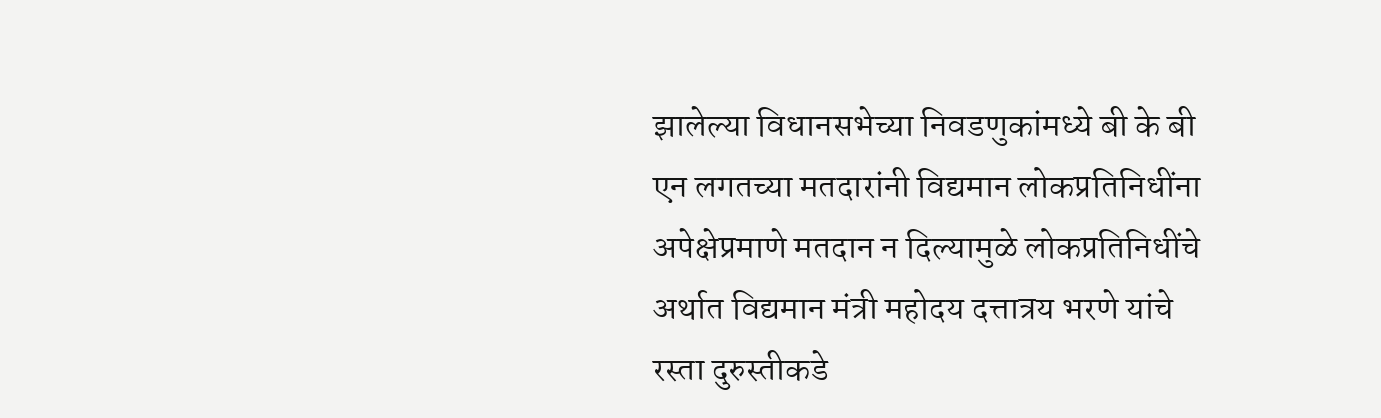झालेल्या विधानसभेच्या निवडणुकांमध्ये बी के बी एन लगतच्या मतदारांनी विद्यमान लोकप्रतिनिधींना अपेक्षेप्रमाणे मतदान न दिल्यामुळे लोकप्रतिनिधींचे अर्थात विद्यमान मंत्री महोदय दत्तात्रय भरणे यांचे रस्ता दुरुस्तीकडे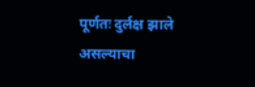पूर्णतः दुर्लक्ष झाले असल्याचा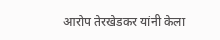आरोप तेरखेडकर यांनी केला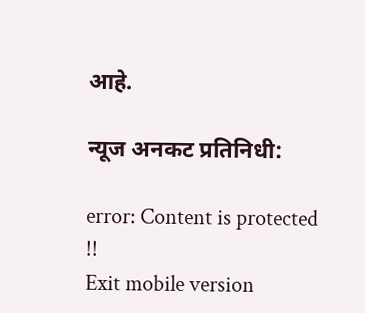आहे.

न्यूज अनकट प्रतिनिधी:

error: Content is protected !!
Exit mobile version